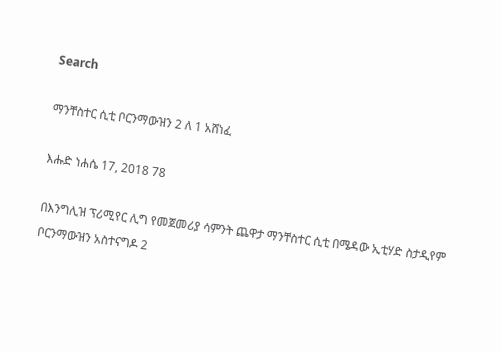Search

ማንቸስተር ሲቲ ቦርንማውዝን 2 ለ 1 አሸነፈ

እሑድ ነሐሴ 17, 2018 78

በእንግሊዝ ፕሪሚየር ሊግ የመጀመሪያ ሳምንት ጨዋታ ማንቸስተር ሲቲ በሜዳው ኢቲሃድ ስታዲየም ቦርንማውዝን አስተናግዶ 2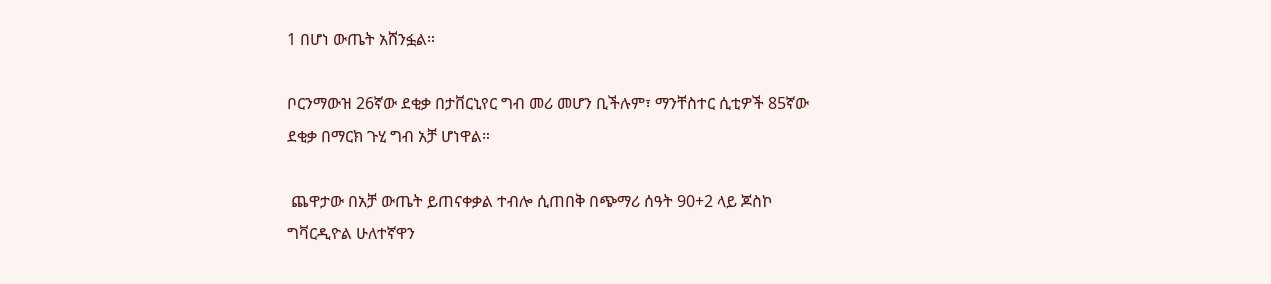1 በሆነ ውጤት አሸንፏል።

ቦርንማውዝ 26ኛው ደቂቃ በታቨርኒየር ግብ መሪ መሆን ቢችሉም፣ ማንቸስተር ሲቲዎች 85ኛው ደቂቃ በማርክ ጉሂ ግብ አቻ ሆነዋል።

 ጨዋታው በአቻ ውጤት ይጠናቀቃል ተብሎ ሲጠበቅ በጭማሪ ሰዓት 90+2 ላይ ጆስኮ ግቫርዲዮል ሁለተኛዋን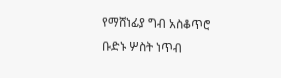የማሸነፊያ ግብ አስቆጥሮ ቡድኑ ሦስት ነጥብ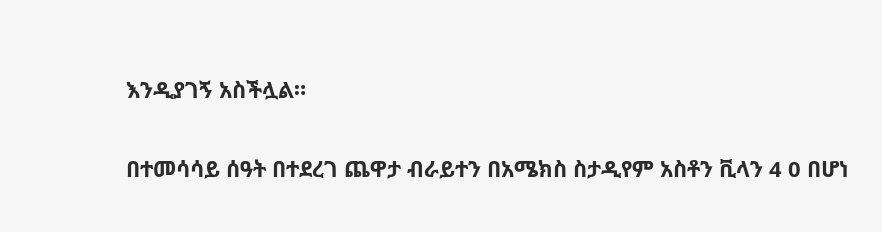እንዲያገኝ አስችሏል።

በተመሳሳይ ሰዓት በተደረገ ጨዋታ ብራይተን በአሜክስ ስታዲየም አስቶን ቪላን 4 0 በሆነ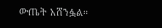ውጤት አሸንፏል።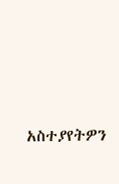አስተያየትዎን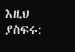እዚህ ያስፍሩ: